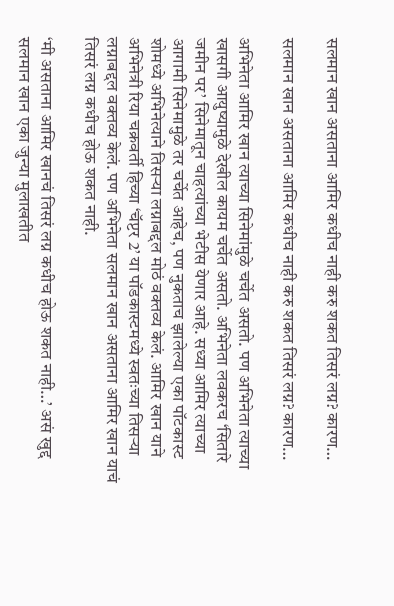सलमान खान असताना आमिर कधीच नाही करु शकत तिसरं लग्न? कारण…

सलमान खान असताना आमिर कधीच नाही करु शकत तिसरं लग्न? कारण…

अभिनेता आमिर खान त्याच्या सिनेमांमुळे चर्चेत असतो. पण अभिनेता त्याच्या खासगी आयुष्यामुळे देखील कायम चर्चेत असतो. अभिनेता लवकरच ‘सितारे जमीन पर’ सिनेमातून चाहत्यांच्या भेटीस येणार आहे. सध्या आमिर त्याच्या आगामी सिनेमामुळे तर चर्चेत आहेच, पण नुकताच झालेल्या एका पॉटकास्ट शोमध्ये अभिनेत्याने तिसऱ्या लग्नाबद्दल मोठं वक्तव्य केलं. आमिर खान याने अभिनेत्री रिया चक्रवर्ती हिच्या ‘चॅप्टर 2’ या पॉडकास्टमध्ये स्वतःच्या तिसऱ्या लग्नाबद्दल वक्तव्य केलं. पण अभिनेता सलमान खान असताना आमिर खान याचं तिसरं लग्न कधीच होऊ शकत नाही.

‘मी असताना आमिर खानचं तिसरं लग्न कधीच होऊ शकत नाही…’ असं खुद्द सलमान खान एका जुन्या मुलाखतीत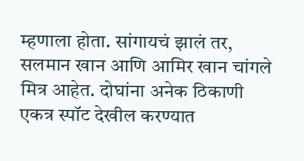म्हणाला होता. सांगायचं झालं तर, सलमान खान आणि आमिर खान चांगले मित्र आहेत. दोघांना अनेक ठिकाणी एकत्र स्पॉट देखील करण्यात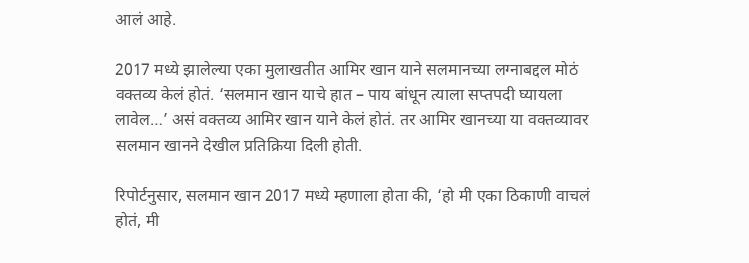आलं आहे.

2017 मध्ये झालेल्या एका मुलाखतीत आमिर खान याने सलमानच्या लग्नाबद्दल मोठं वक्तव्य केलं होतं. ‘सलमान खान याचे हात – पाय बांधून त्याला सप्तपदी घ्यायला लावेल…’ असं वक्तव्य आमिर खान याने केलं होतं. तर आमिर खानच्या या वक्तव्यावर सलमान खानने देखील प्रतिक्रिया दिली होती.

रिपोर्टनुसार, सलमान खान 2017 मध्ये म्हणाला होता की, ‘हो मी एका ठिकाणी वाचलं होतं, मी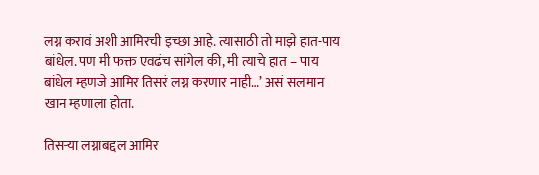लग्न करावं अशी आमिरची इच्छा आहे. त्यासाठी तो माझे हात-पाय बांधेल. पण मी फक्त एवढंच सांगेल की, मी त्याचे हात – पाय बांधेल म्हणजे आमिर तिसरं लग्न करणार नाही…’ असं सलमान खान म्हणाला होता.

तिसऱ्या लग्नाबद्दल आमिर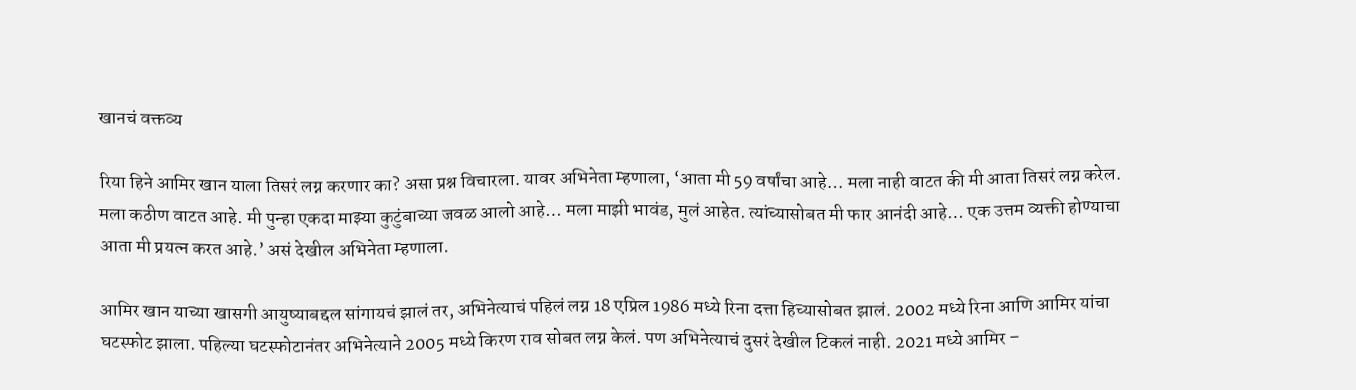खानचं वक्तव्य

रिया हिने आमिर खान याला तिसरं लग्न करणार का? असा प्रश्न विचारला. यावर अभिनेता म्हणाला, ‘आता मी 59 वर्षांचा आहे… मला नाही वाटत की मी आता तिसरं लग्न करेल. मला कठीण वाटत आहे. मी पुन्हा एकदा माझ्या कुटुंबाच्या जवळ आलो आहे… मला माझी भावंड, मुलं आहेत. त्यांच्यासोबत मी फार आनंदी आहे… एक उत्तम व्यक्ती होण्याचा आता मी प्रयत्न करत आहे.’ असं देखील अभिनेता म्हणाला.

आमिर खान याच्या खासगी आयुष्याबद्दल सांगायचं झालं तर, अभिनेत्याचं पहिलं लग्न 18 एप्रिल 1986 मध्ये रिना दत्ता हिच्यासोबत झालं. 2002 मध्ये रिना आणि आमिर यांचा घटस्फोट झाला. पहिल्या घटस्फोटानंतर अभिनेत्याने 2005 मध्ये किरण राव सोबत लग्न केलं. पण अभिनेत्याचं दुसरं देखील टिकलं नाही. 2021 मध्ये आमिर –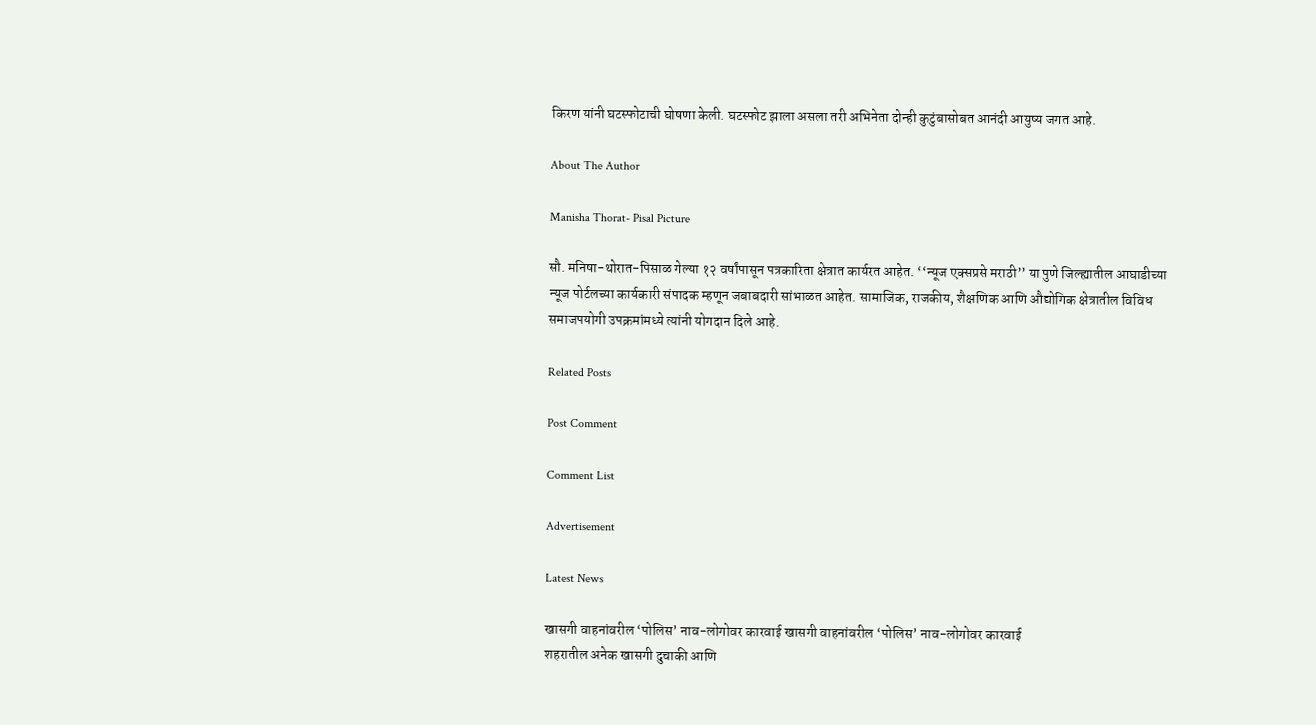किरण यांनी घटस्फोटाची घोषणा केली. घटस्फोट झाला असला तरी अभिनेता दोन्ही कुटुंबासोबत आनंदी आयुष्य जगत आहे.

About The Author

Manisha Thorat- Pisal Picture

सौ. मनिषा-थोरात-पिसाळ गेल्या १२ वर्षांपासून पत्रकारिता क्षेत्रात कार्यरत आहेत. ‘‘न्यूज एक्सप्रसे मराठी’’ या पुणे जिल्ह्यातील आघाडीच्या न्यूज पोर्टलच्या कार्यकारी संपादक म्हणून जबाबदारी सांभाळत आहेत. सामाजिक, राजकीय, शैक्षणिक आणि औद्योगिक क्षेत्रातील विविध समाजपयोगी उपक्रमांमध्ये त्यांनी योगदान दिले आहे.

Related Posts

Post Comment

Comment List

Advertisement

Latest News

खासगी वाहनांवरील ‘पोलिस’ नाव-लोगोवर कारवाई खासगी वाहनांवरील ‘पोलिस’ नाव-लोगोवर कारवाई
शहरातील अनेक खासगी दुचाकी आणि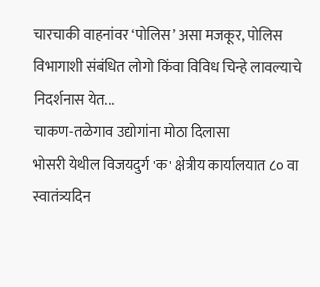चारचाकी वाहनांवर ‘पोलिस’ असा मजकूर, पोलिस विभागाशी संबंधित लोगो किंवा विविध चिन्हे लावल्याचे निदर्शनास येत...
चाकण-तळेगाव उद्योगांना मोठा दिलासा
भोसरी येथील विजयदुर्ग 'क' क्षेत्रीय कार्यालयात ८० वा स्वातंत्र्यदिन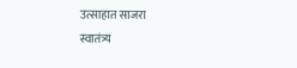उत्साहात साजरा
स्वातंत्र्य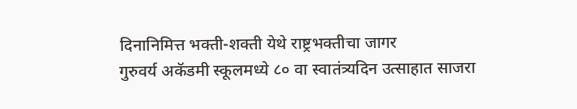दिनानिमित्त भक्ती-शक्ती येथे राष्ट्रभक्तीचा जागर
गुरुवर्य अकॅडमी स्कूलमध्ये ८० वा स्वातंत्र्यदिन उत्साहात साजरा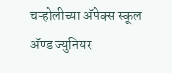चऱ्होलीच्या अ‍ॅपेक्स स्कूल अ‍ॅण्ड ज्युनियर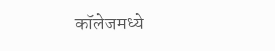कॉलेजमध्ये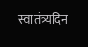स्वातंत्र्यदिन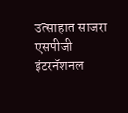उत्साहात साजरा
एसपीजी इंटरनॅशनल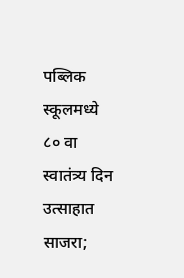पब्लिक स्कूलमध्ये ८० वा स्वातंत्र्य दिन उत्साहात साजरा;